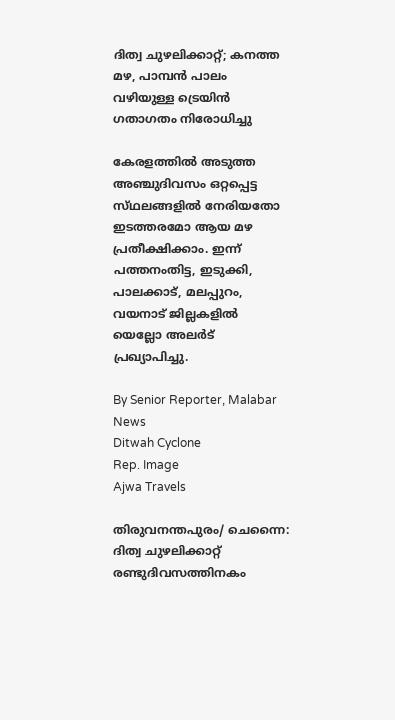ദിത്വ ചുഴലിക്കാറ്റ്; കനത്ത മഴ, പാമ്പൻ പാലം വഴിയുള്ള ട്രെയിൻ ഗതാഗതം നിരോധിച്ചു

കേരളത്തിൽ അടുത്ത അഞ്ചുദിവസം ഒറ്റപ്പെട്ട സ്‌ഥലങ്ങളിൽ നേരിയതോ ഇടത്തരമോ ആയ മഴ പ്രതീക്ഷിക്കാം. ഇന്ന് പത്തനംതിട്ട, ഇടുക്കി, പാലക്കാട്, മലപ്പുറം, വയനാട് ജില്ലകളിൽ യെല്ലോ അലർട് പ്രഖ്യാപിച്ചു.

By Senior Reporter, Malabar News
Ditwah Cyclone
Rep. Image
Ajwa Travels

തിരുവനന്തപുരം/ ചെന്നൈ: ദിത്വ ചുഴലിക്കാറ്റ് രണ്ടുദിവസത്തിനകം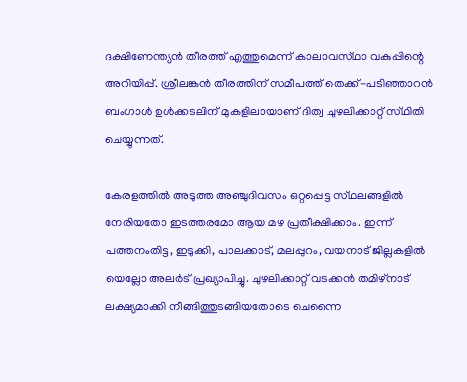ദക്ഷിണേന്ത്യൻ തീരത്ത് എത്തുമെന്ന് കാലാവസ്‌ഥാ വകുപ്പിന്റെ അറിയിപ്പ്. ശ്രീലങ്കൻ തീരത്തിന് സമീപത്ത് തെക്ക്-പടിഞ്ഞാറൻ ബംഗാൾ ഉൾക്കടലിന് മുകളിലായാണ് ദിത്വ ചുഴലിക്കാറ്റ് സ്‌ഥിതി ചെയ്യുന്നത്.

കേരളത്തിൽ അടുത്ത അഞ്ചുദിവസം ഒറ്റപ്പെട്ട സ്‌ഥലങ്ങളിൽ നേരിയതോ ഇടത്തരമോ ആയ മഴ പ്രതീക്ഷിക്കാം. ഇന്ന് പത്തനംതിട്ട, ഇടുക്കി, പാലക്കാട്, മലപ്പുറം, വയനാട് ജില്ലകളിൽ യെല്ലോ അലർട് പ്രഖ്യാപിച്ചു. ചുഴലിക്കാറ്റ് വടക്കൻ തമിഴ്‌നാട് ലക്ഷ്യമാക്കി നീങ്ങിത്തുടങ്ങിയതോടെ ചെന്നൈ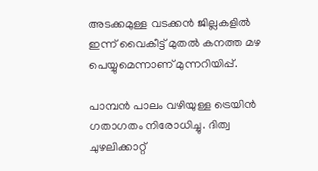അടക്കമുള്ള വടക്കൻ ജില്ലകളിൽ ഇന്ന് വൈകീട്ട് മുതൽ കനത്ത മഴ പെയ്യുമെന്നാണ് മുന്നറിയിപ്പ്.

പാമ്പൻ പാലം വഴിയുള്ള ട്രെയിൻ ഗതാഗതം നിരോധിച്ചു. ദിത്വ ചുഴലിക്കാറ്റ്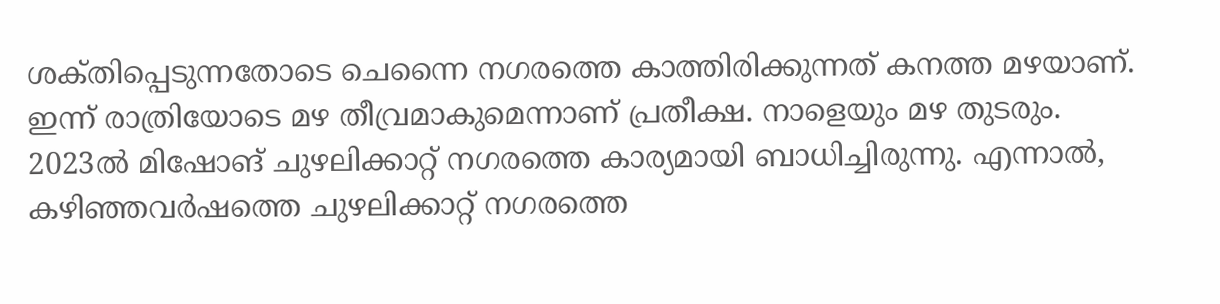ശക്‌തിപ്പെടുന്നതോടെ ചെന്നൈ നഗരത്തെ കാത്തിരിക്കുന്നത് കനത്ത മഴയാണ്. ഇന്ന് രാത്രിയോടെ മഴ തീവ്രമാകുമെന്നാണ് പ്രതീക്ഷ. നാളെയും മഴ തുടരും. 2023ൽ മിഷോങ് ചുഴലിക്കാറ്റ് നഗരത്തെ കാര്യമായി ബാധിച്ചിരുന്നു. എന്നാൽ, കഴിഞ്ഞവർഷത്തെ ചുഴലിക്കാറ്റ് നഗരത്തെ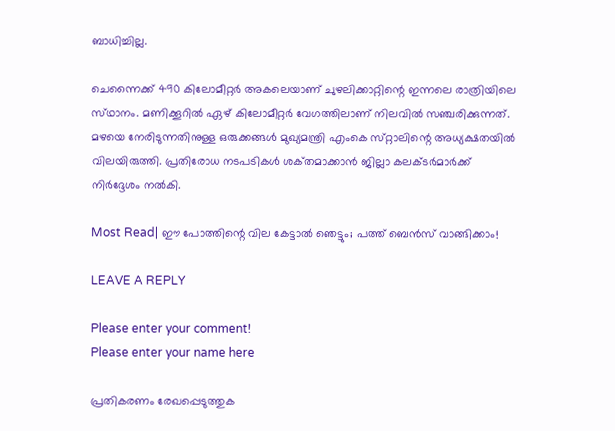ബാധിച്ചില്ല.

ചെന്നൈക്ക് 490 കിലോമീറ്റർ അകലെയാണ് ചുഴലിക്കാറ്റിന്റെ ഇന്നലെ രാത്രിയിലെ സ്‌ഥാനം. മണിക്കൂറിൽ ഏഴ് കിലോമീറ്റർ വേഗത്തിലാണ് നിലവിൽ സഞ്ചരിക്കുന്നത്. മഴയെ നേരിടുന്നതിനുള്ള ഒരുക്കങ്ങൾ മുഖ്യമന്ത്രി എംകെ സ്‌റ്റാലിന്റെ അധ്യക്ഷതയിൽ വിലയിരുത്തി. പ്രതിരോധ നടപടികൾ ശക്‌തമാക്കാൻ ജില്ലാ കലക്‌ടർമാർക്ക് നിർദ്ദേശം നൽകി.

Most Read| ഈ പോത്തിന്റെ വില കേട്ടാൽ ഞെട്ടും; പത്ത് ബെൻസ് വാങ്ങിക്കാം!

LEAVE A REPLY

Please enter your comment!
Please enter your name here

പ്രതികരണം രേഖപ്പെടുത്തുക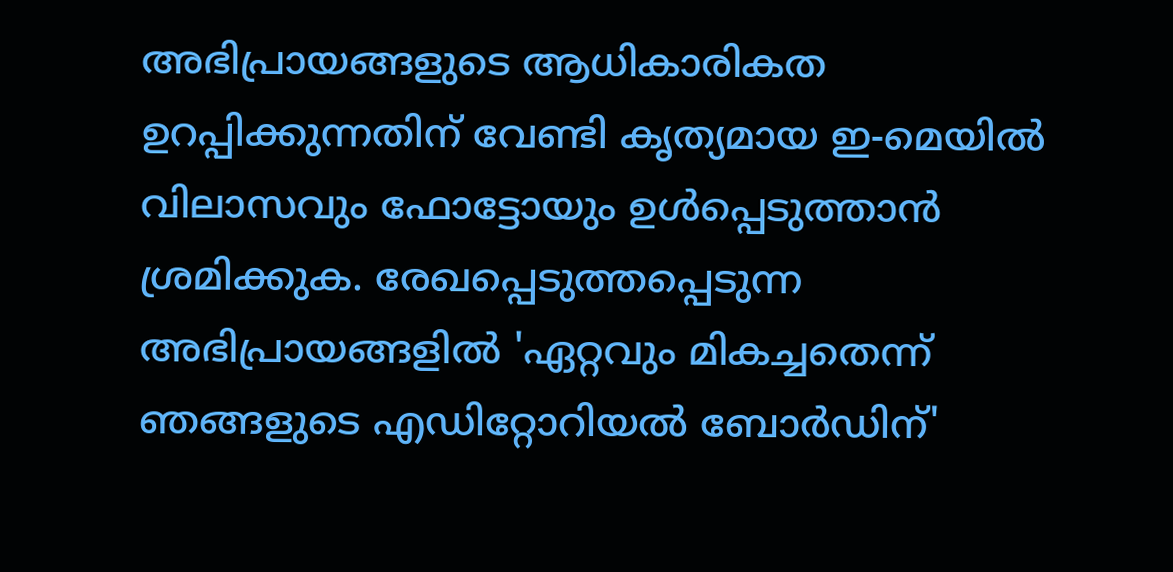അഭിപ്രായങ്ങളുടെ ആധികാരികത ഉറപ്പിക്കുന്നതിന് വേണ്ടി കൃത്യമായ ഇ-മെയിൽ വിലാസവും ഫോട്ടോയും ഉൾപ്പെടുത്താൻ ശ്രമിക്കുക. രേഖപ്പെടുത്തപ്പെടുന്ന അഭിപ്രായങ്ങളിൽ 'ഏറ്റവും മികച്ചതെന്ന് ഞങ്ങളുടെ എഡിറ്റോറിയൽ ബോർഡിന്'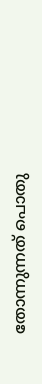തോന്നുന്നത് പൊതു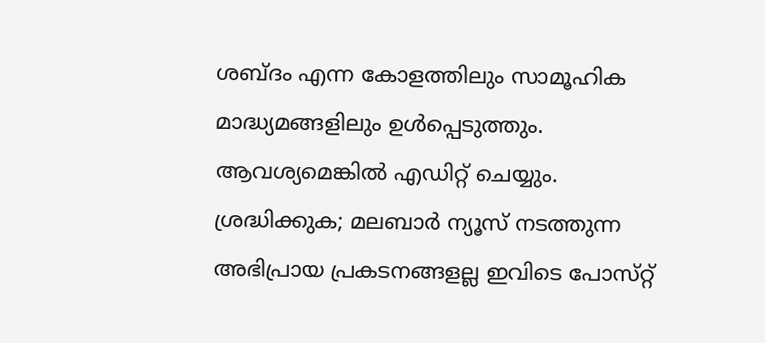ശബ്‌ദം എന്ന കോളത്തിലും സാമൂഹിക മാദ്ധ്യമങ്ങളിലും ഉൾപ്പെടുത്തും. ആവശ്യമെങ്കിൽ എഡിറ്റ് ചെയ്യും. ശ്രദ്ധിക്കുക; മലബാർ ന്യൂസ് നടത്തുന്ന അഭിപ്രായ പ്രകടനങ്ങളല്ല ഇവിടെ പോസ്‌റ്റ്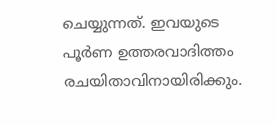ചെയ്യുന്നത്. ഇവയുടെ പൂർണ ഉത്തരവാദിത്തം രചയിതാവിനായിരിക്കും.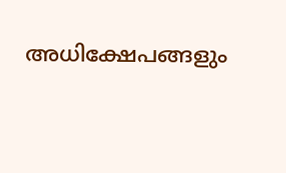അധിക്ഷേപങ്ങളും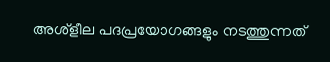അശ്‌ളീല പദപ്രയോഗങ്ങളും നടത്തുന്നത്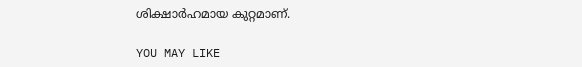ശിക്ഷാർഹമായ കുറ്റമാണ്.

YOU MAY LIKE